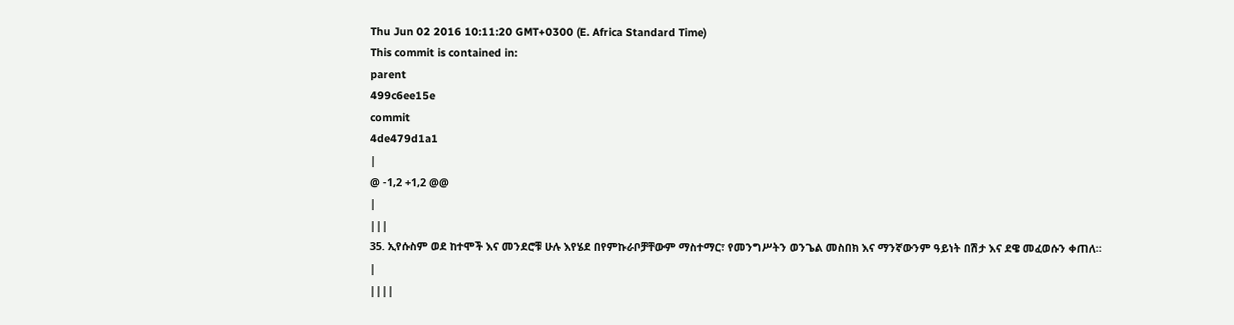Thu Jun 02 2016 10:11:20 GMT+0300 (E. Africa Standard Time)
This commit is contained in:
parent
499c6ee15e
commit
4de479d1a1
|
@ -1,2 +1,2 @@
|
|||
35. ኢየሱስም ወደ ከተሞች እና መንደሮቹ ሁሉ እየሄደ በየምኩራቦቻቸውም ማስተማር፣ የመንግሥትን ወንጌል መስበክ እና ማንኛውንም ዓይነት በሽታ እና ደዌ መፈወሱን ቀጠለ።
|
||||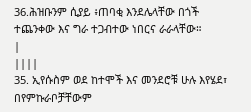36.ሕዝቡንም ሲያይ ፥ጠባቂ እንደሌላቸው በጎች ተጨንቀው እና ግራ ተጋብተው ነበርና ራራላቸው።
|
||||
35. ኢየሱስም ወደ ከተሞች እና መንደሮቹ ሁሉ እየሄደ፣ በየምኩራቦቻቸውም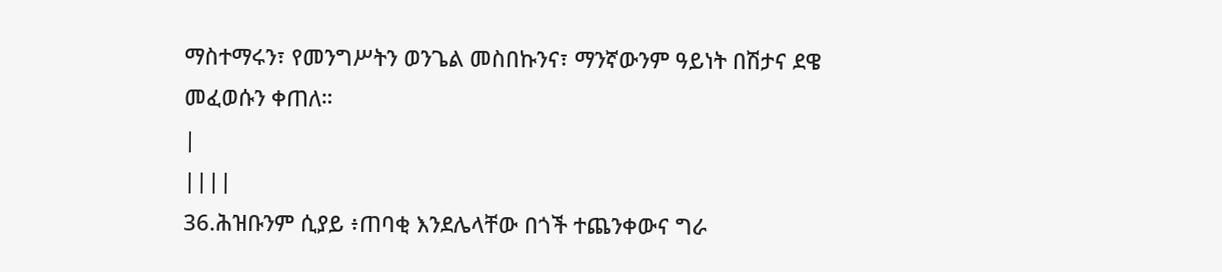ማስተማሩን፣ የመንግሥትን ወንጌል መስበኩንና፣ ማንኛውንም ዓይነት በሽታና ደዌ መፈወሱን ቀጠለ።
|
||||
36.ሕዝቡንም ሲያይ ፥ጠባቂ እንደሌላቸው በጎች ተጨንቀውና ግራ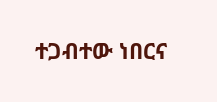ተጋብተው ነበርና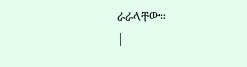ራራላቸው።
|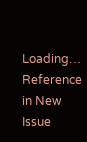Loading…
Reference in New Issue